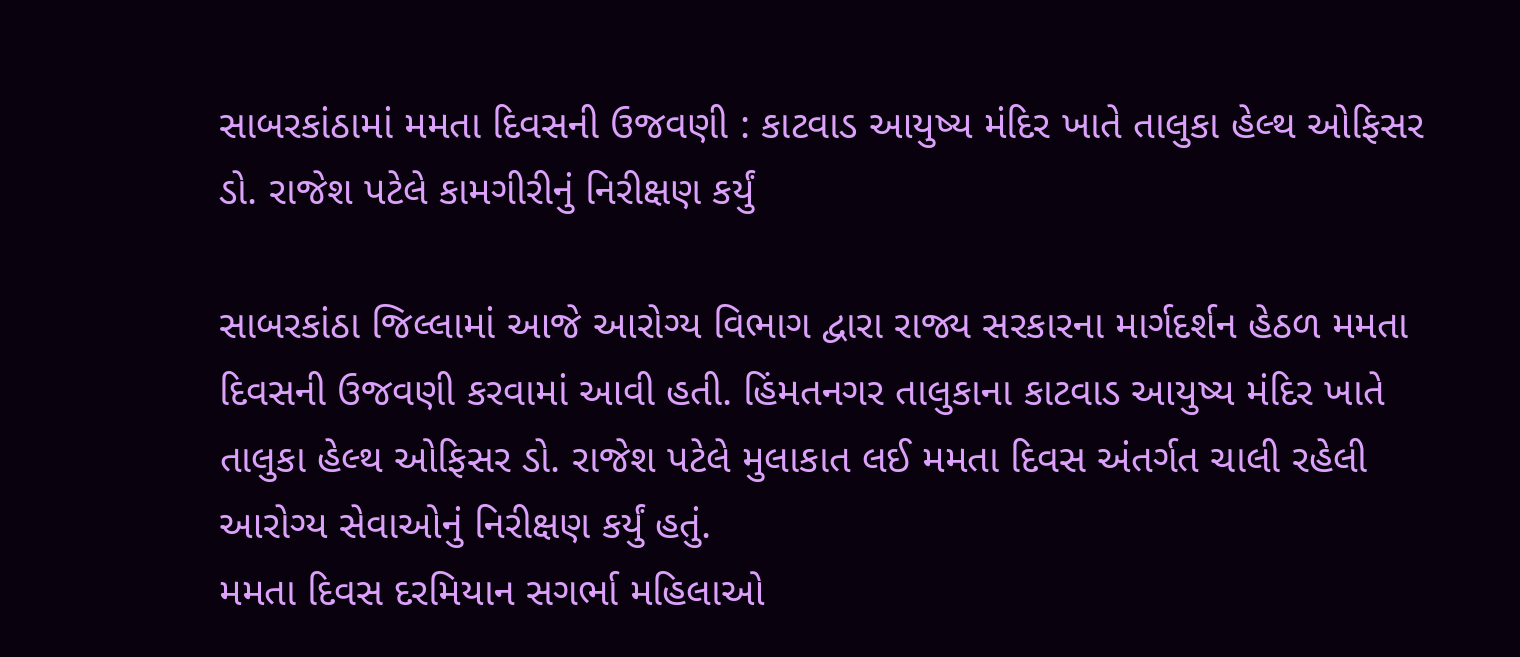સાબરકાંઠામાં મમતા દિવસની ઉજવણી : કાટવાડ આયુષ્ય મંદિર ખાતે તાલુકા હેલ્થ ઓફિસર ડો. રાજેશ પટેલે કામગીરીનું નિરીક્ષણ કર્યું

સાબરકાંઠા જિલ્લામાં આજે આરોગ્ય વિભાગ દ્વારા રાજ્ય સરકારના માર્ગદર્શન હેઠળ મમતા દિવસની ઉજવણી કરવામાં આવી હતી. હિંમતનગર તાલુકાના કાટવાડ આયુષ્ય મંદિર ખાતે તાલુકા હેલ્થ ઓફિસર ડો. રાજેશ પટેલે મુલાકાત લઈ મમતા દિવસ અંતર્ગત ચાલી રહેલી આરોગ્ય સેવાઓનું નિરીક્ષણ કર્યું હતું.
મમતા દિવસ દરમિયાન સગર્ભા મહિલાઓ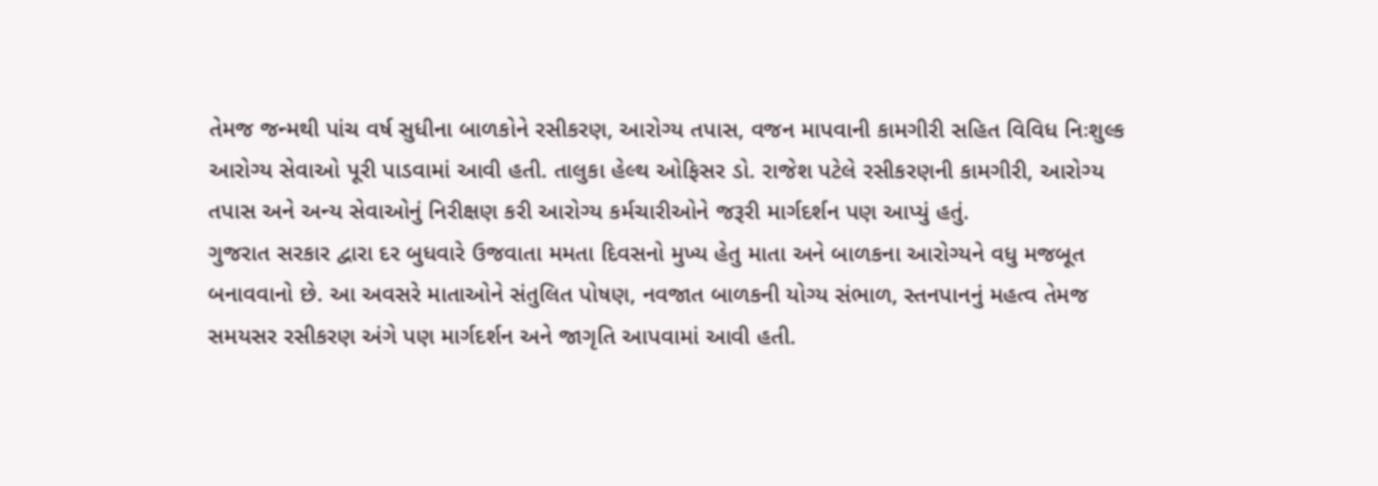તેમજ જન્મથી પાંચ વર્ષ સુધીના બાળકોને રસીકરણ, આરોગ્ય તપાસ, વજન માપવાની કામગીરી સહિત વિવિધ નિઃશુલ્ક આરોગ્ય સેવાઓ પૂરી પાડવામાં આવી હતી. તાલુકા હેલ્થ ઓફિસર ડો. રાજેશ પટેલે રસીકરણની કામગીરી, આરોગ્ય તપાસ અને અન્ય સેવાઓનું નિરીક્ષણ કરી આરોગ્ય કર્મચારીઓને જરૂરી માર્ગદર્શન પણ આપ્યું હતું.
ગુજરાત સરકાર દ્વારા દર બુધવારે ઉજવાતા મમતા દિવસનો મુખ્ય હેતુ માતા અને બાળકના આરોગ્યને વધુ મજબૂત બનાવવાનો છે. આ અવસરે માતાઓને સંતુલિત પોષણ, નવજાત બાળકની યોગ્ય સંભાળ, સ્તનપાનનું મહત્વ તેમજ સમયસર રસીકરણ અંગે પણ માર્ગદર્શન અને જાગૃતિ આપવામાં આવી હતી.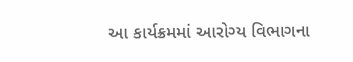આ કાર્યક્રમમાં આરોગ્ય વિભાગના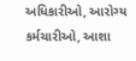અધિકારીઓ, આરોગ્ય કર્મચારીઓ, આશા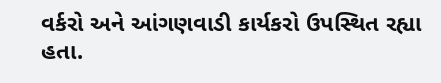વર્કરો અને આંગણવાડી કાર્યકરો ઉપસ્થિત રહ્યા હતા.